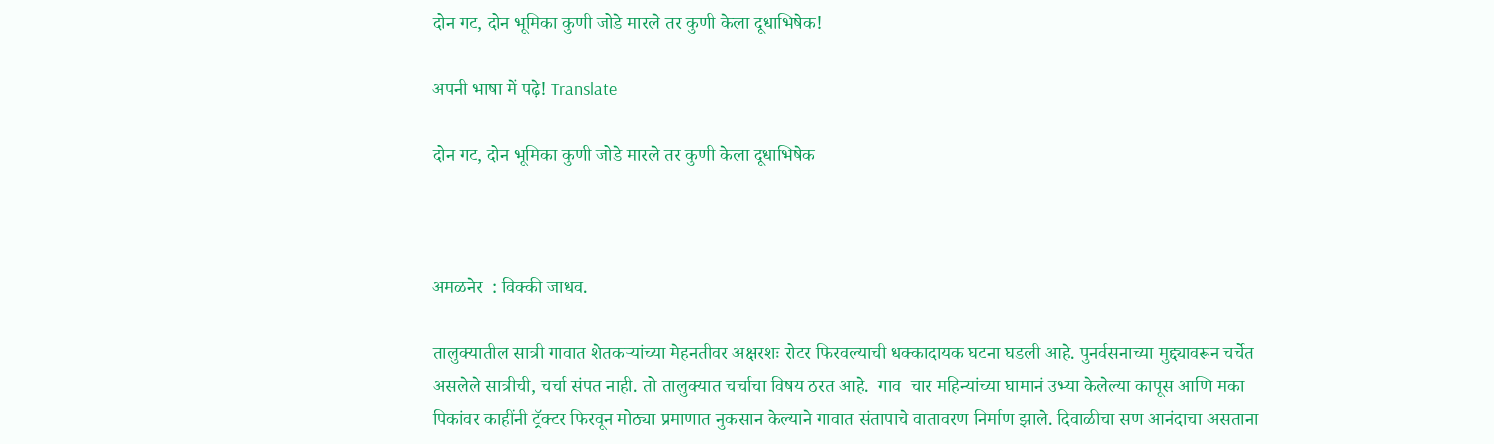दोन गट, दोन भूमिका कुणी जोडे मारले तर कुणी केला दूधाभिषेक!

अपनी भाषा में पढ़े! Translate

दोन गट, दोन भूमिका कुणी जोडे मारले तर कुणी केला दूधाभिषेक



अमळनेर  : विक्की जाधव.

तालुक्यातील सात्री गावात शेतकऱ्यांच्या मेहनतीवर अक्षरशः रोटर फिरवल्याची धक्कादायक घटना घडली आहे. पुनर्वसनाच्या मुद्द्यावरून चर्चेत असलेले सात्रीची, चर्चा संपत नाही. तो तालुक्यात चर्चाचा विषय ठरत आहे.  गाव  चार महिन्यांच्या घामानं उभ्या केलेल्या कापूस आणि मका पिकांवर काहींनी ट्रॅक्टर फिरवून मोठ्या प्रमाणात नुकसान केल्याने गावात संतापाचे वातावरण निर्माण झाले. दिवाळीचा सण आनंदाचा असताना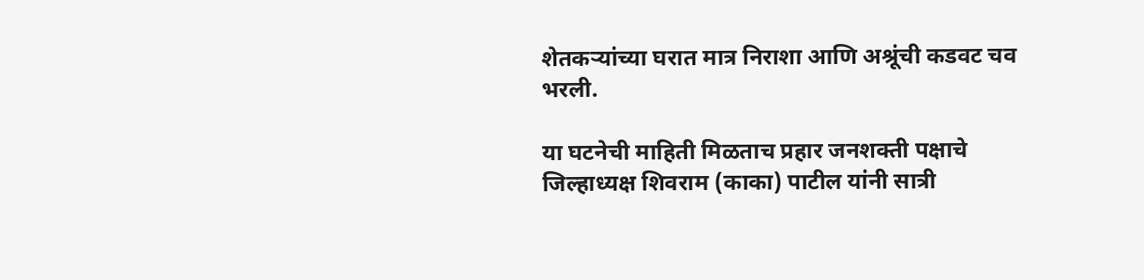शेतकऱ्यांच्या घरात मात्र निराशा आणि अश्रूंची कडवट चव भरली.

या घटनेची माहिती मिळताच प्रहार जनशक्ती पक्षाचे जिल्हाध्यक्ष शिवराम (काका) पाटील यांनी सात्री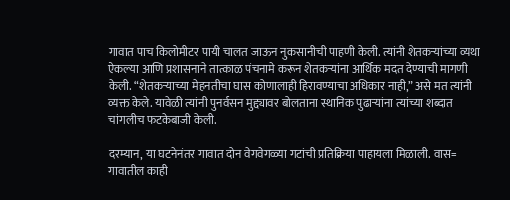गावात पाच किलोमीटर पायी चालत जाऊन नुकसानीची पाहणी केली. त्यांनी शेतकऱ्यांच्या व्यथा ऐकल्या आणि प्रशासनाने तात्काळ पंचनामे करून शेतकऱ्यांना आर्थिक मदत देण्याची मागणी केली. “शेतकऱ्याच्या मेहनतीचा घास कोणालाही हिरावण्याचा अधिकार नाही,” असे मत त्यांनी व्यक्त केले. यावेळी त्यांनी पुनर्वसन मुद्द्यावर बोलताना स्थानिक पुढार्‍यांना त्यांच्या शब्दात चांगलीच फटकेबाजी केली.

दरम्यान, या घटनेनंतर गावात दोन वेगवेगळ्या गटांची प्रतिक्रिया पाहायला मिळाली. वास= गावातील काही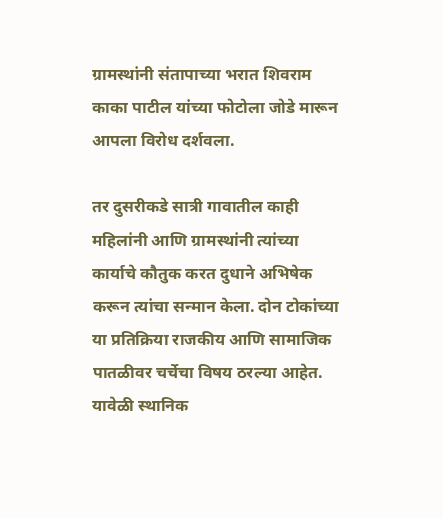ग्रामस्थांनी संतापाच्या भरात शिवराम काका पाटील यांच्या फोटोला जोडे मारून आपला विरोध दर्शवला.

तर दुसरीकडे सात्री गावातील काही महिलांनी आणि ग्रामस्थांनी त्यांच्या कार्याचे कौतुक करत दुधाने अभिषेक करून त्यांचा सन्मान केला. दोन टोकांच्या या प्रतिक्रिया राजकीय आणि सामाजिक पातळीवर चर्चेचा विषय ठरल्या आहेत. यावेळी स्थानिक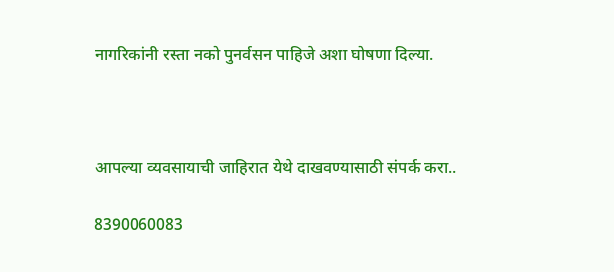नागरिकांनी रस्ता नको पुनर्वसन पाहिजे अशा घोषणा दिल्या.



आपल्या व्यवसायाची जाहिरात येथे दाखवण्यासाठी संपर्क करा..

8390060083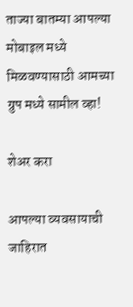ताज्या बातम्या आपल्या मोबाइल मध्ये मिळवण्यासाठी आमच्या ग्रुप मध्ये सामील व्हा!

शेअर करा

आपल्या व्यवसायाची जाहिरात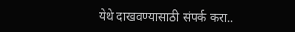येथे दाखवण्यासाठी संपर्क करा..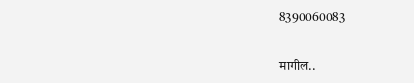8390060083

मागील..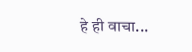हे ही वाचा...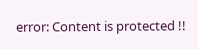error: Content is protected !!